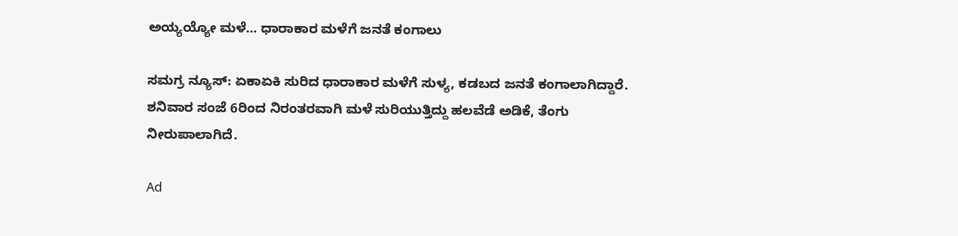ಅಯ್ಯಯ್ಯೋ ಮಳೆ… ಧಾರಾಕಾರ ಮಳೆಗೆ ಜನತೆ ಕಂಗಾಲು

ಸಮಗ್ರ ನ್ಯೂಸ್: ಏಕಾಏಕಿ ‌ಸುರಿದ ಧಾರಾಕಾರ ಮಳೆಗೆ ಸುಳ್ಯ, ಕಡಬದ‌ ಜನತೆ ಕಂಗಾಲಾಗಿದ್ದಾರೆ. ಶನಿವಾರ ಸಂಜೆ 6ರಿಂದ ನಿರಂತರವಾಗಿ ಮಳೆ ಸುರಿಯುತ್ತಿದ್ದು ಹಲವೆಡೆ ಅಡಿಕೆ, ತೆಂಗು ನೀರುಪಾಲಾಗಿದೆ.

Ad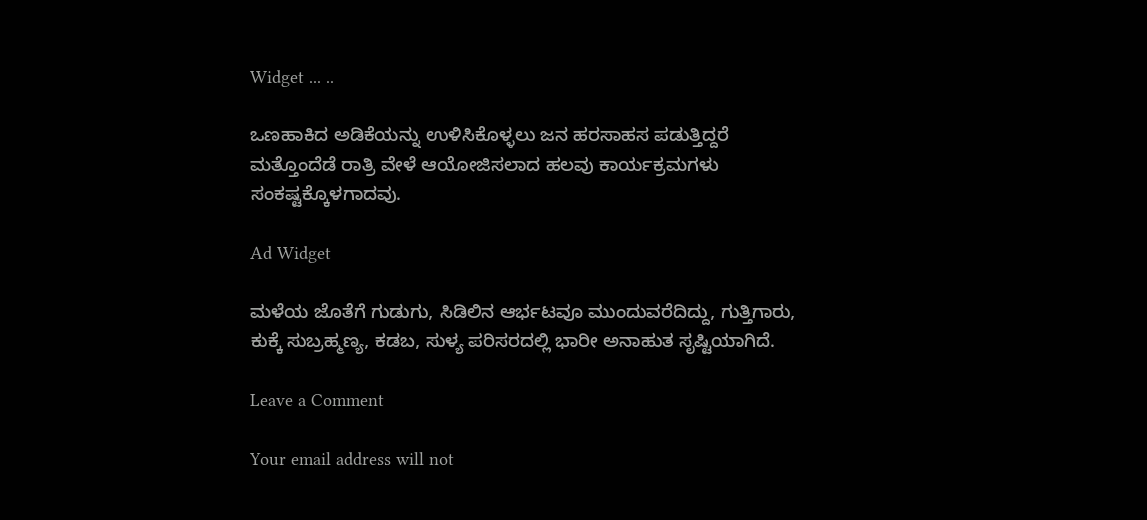Widget ... ..

ಒಣಹಾಕಿದ ಅಡಿಕೆಯನ್ನು ಉಳಿಸಿಕೊಳ್ಳಲು ಜನ ಹರಸಾಹಸ ಪಡುತ್ತಿದ್ದರೆ ಮತ್ತೊಂದೆಡೆ ರಾತ್ರಿ ವೇಳೆ ಆಯೋಜಿಸಲಾದ ಹಲವು ಕಾರ್ಯಕ್ರಮಗಳು ಸಂಕಷ್ಟಕ್ಕೊಳಗಾದವು.

Ad Widget

ಮಳೆಯ ಜೊತೆಗೆ ಗುಡುಗು, ಸಿಡಿಲಿನ ಆರ್ಭಟವೂ ಮುಂದುವರೆದಿದ್ದು, ಗುತ್ತಿಗಾರು, ಕುಕ್ಕೆ ಸುಬ್ರಹ್ಮಣ್ಯ, ಕಡಬ, ಸುಳ್ಯ ಪರಿಸರದಲ್ಲಿ ಭಾರೀ ಅನಾಹುತ ಸೃಷ್ಟಿಯಾಗಿದೆ.

Leave a Comment

Your email address will not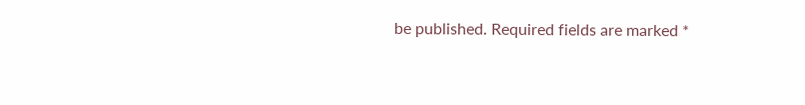be published. Required fields are marked *